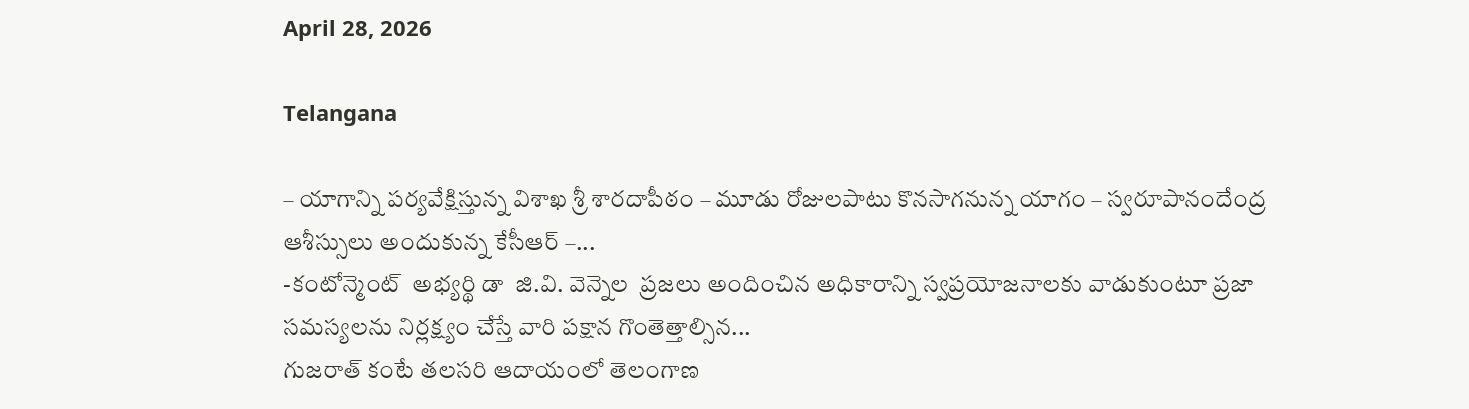April 28, 2026

Telangana

– యాగాన్ని పర్యవేక్షిస్తున్న విశాఖ శ్రీ శారదాపీఠం – మూడు రోజులపాటు కొనసాగనున్న యాగం – స్వరూపానందేంద్ర ఆశీస్సులు అందుకున్న కేసీఆర్‌ –...
-కంటోన్మెంట్  అభ్యర్థి డా  జి.వి. వెన్నెల  ప్రజలు అందించిన అధికారాన్ని స్వప్రయోజనాలకు వాడుకుంటూ ప్రజా సమస్యలను నిర్లక్ష్యం చేస్తే వారి పక్షాన గొంతెత్తాల్సిన...
గుజరాత్ కంటే తలసరి ఆదాయంలో తెలంగాణ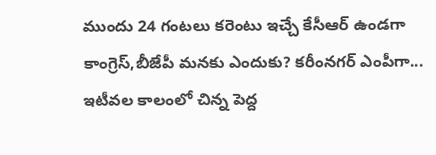ముందు 24 గంటలు కరెంటు ఇచ్చే కేసీఆర్ ఉండగా కాంగ్రెస్,బీజేపీ మనకు ఎందుకు? కరీంనగర్ ఎంపీగా...
ఇటీవల కాలంలో చిన్న పెద్ద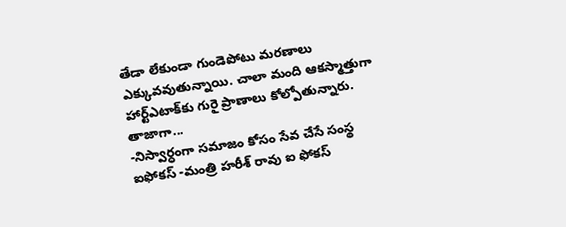తేడా లేకుండా గుండెపోటు మరణాలు ఎక్కువవుతున్నాయి. చాలా మంది ఆకస్మాత్తుగా హార్ట్ఎటాక్‌కు గురై ప్రాణాలు కోల్పోతున్నారు. తాజాగా...
-నిస్వార్ధంగా సమాజం కోసం సేవ చేసే సంస్థ ఐఫోకస్ -మంత్రి హరీశ్ రావు ఐ ఫోకస్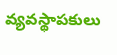వ్యవస్థాపకులు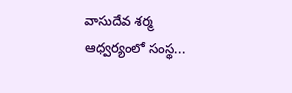వాసుదేవ శర్మ ఆధ్వర్యంలో సంస్థ...